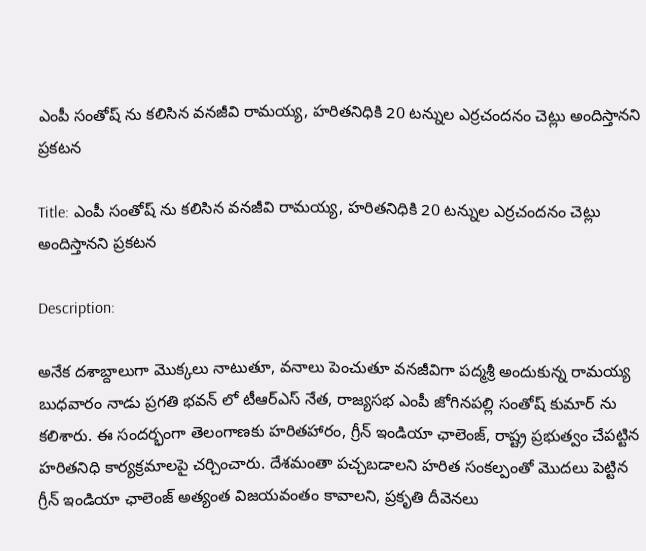ఎంపీ సంతోష్ ను కలిసిన వనజీవి రామయ్య, హరితనిధికి 20 టన్నుల ఎర్రచందనం చెట్లు అందిస్తానని ప్రకటన

Title: ఎంపీ సంతోష్ ను కలిసిన వనజీవి రామయ్య, హరితనిధికి 20 టన్నుల ఎర్రచందనం చెట్లు అందిస్తానని ప్రకటన

Description:

అనేక దశాబ్దాలుగా మొక్కలు నాటుతూ, వనాలు పెంచుతూ వనజీవిగా పద్మశ్రీ అందుకున్న రామయ్య బుధవారం నాడు ప్రగతి భవన్ లో టీఆర్ఎస్ నేత, రాజ్యసభ ఎంపీ జోగినపల్లి సంతోష్ కుమార్ ను కలిశారు. ఈ సందర్భంగా తెలంగాణకు హరితహారం, గ్రీన్ ఇండియా ఛాలెంజ్, రాష్ట్ర ప్రభుత్వం చేపట్టిన హరితనిధి కార్యక్రమాలపై చర్చించారు. దేశమంతా పచ్చబడాలని హరిత సంకల్పంతో మొదలు పెట్టిన గ్రీన్ ఇండియా ఛాలెంజ్ అత్యంత విజయవంతం కావాలని, ప్రకృతి దీవెనలు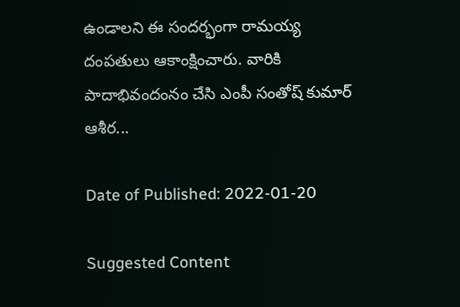ఉండాలని ఈ సందర్భంగా రామయ్య దంపతులు ఆకాంక్షించారు. వారికి పాదాభివందంనం చేసి ఎంపీ సంతోష్ కుమార్ ఆశీర...

Date of Published: 2022-01-20

Suggested Content